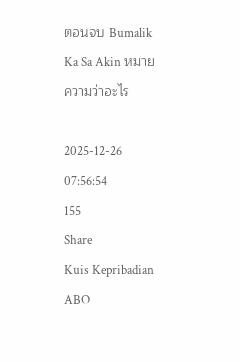ตอนจบ Bumalik Ka Sa Akin หมายความว่าอะไร

2025-12-26 07:56:54
155
Share
Kuis Kepribadian ABO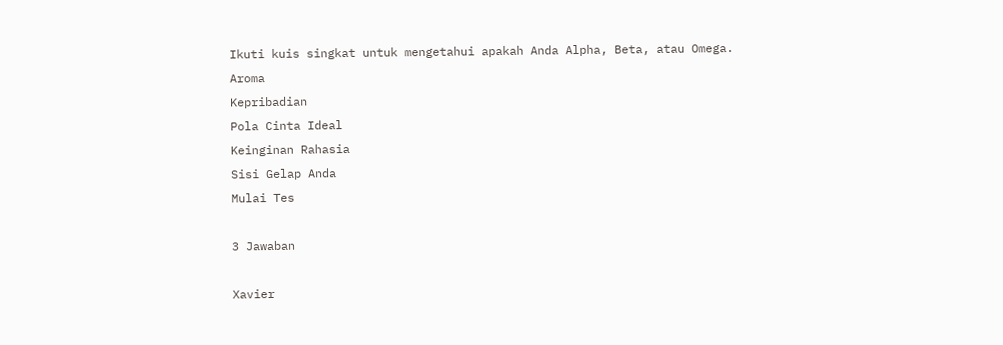Ikuti kuis singkat untuk mengetahui apakah Anda Alpha, Beta, atau Omega.
Aroma
Kepribadian
Pola Cinta Ideal
Keinginan Rahasia
Sisi Gelap Anda
Mulai Tes

3 Jawaban

Xavier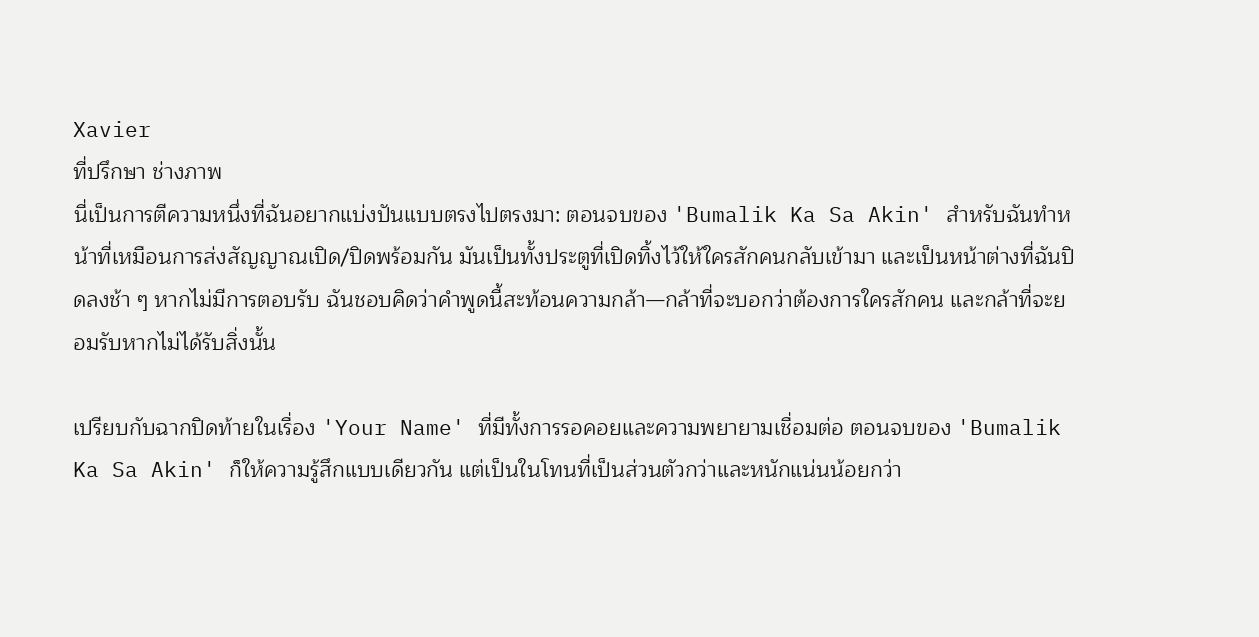Xavier
ที่ปรึกษา ช่างภาพ
นี่เป็นการตีความหนึ่งที่ฉันอยากแบ่งปันแบบตรงไปตรงมา: ตอนจบของ 'Bumalik Ka Sa Akin' สำหรับฉันทำหน้าที่เหมือนการส่งสัญญาณเปิด/ปิดพร้อมกัน มันเป็นทั้งประตูที่เปิดทิ้งไว้ให้ใครสักคนกลับเข้ามา และเป็นหน้าต่างที่ฉันปิดลงช้า ๆ หากไม่มีการตอบรับ ฉันชอบคิดว่าคำพูดนี้สะท้อนความกล้า—กล้าที่จะบอกว่าต้องการใครสักคน และกล้าที่จะยอมรับหากไม่ได้รับสิ่งนั้น

เปรียบกับฉากปิดท้ายในเรื่อง 'Your Name' ที่มีทั้งการรอคอยและความพยายามเชื่อมต่อ ตอนจบของ 'Bumalik Ka Sa Akin' ก็ให้ความรู้สึกแบบเดียวกัน แต่เป็นในโทนที่เป็นส่วนตัวกว่าและหนักแน่นน้อยกว่า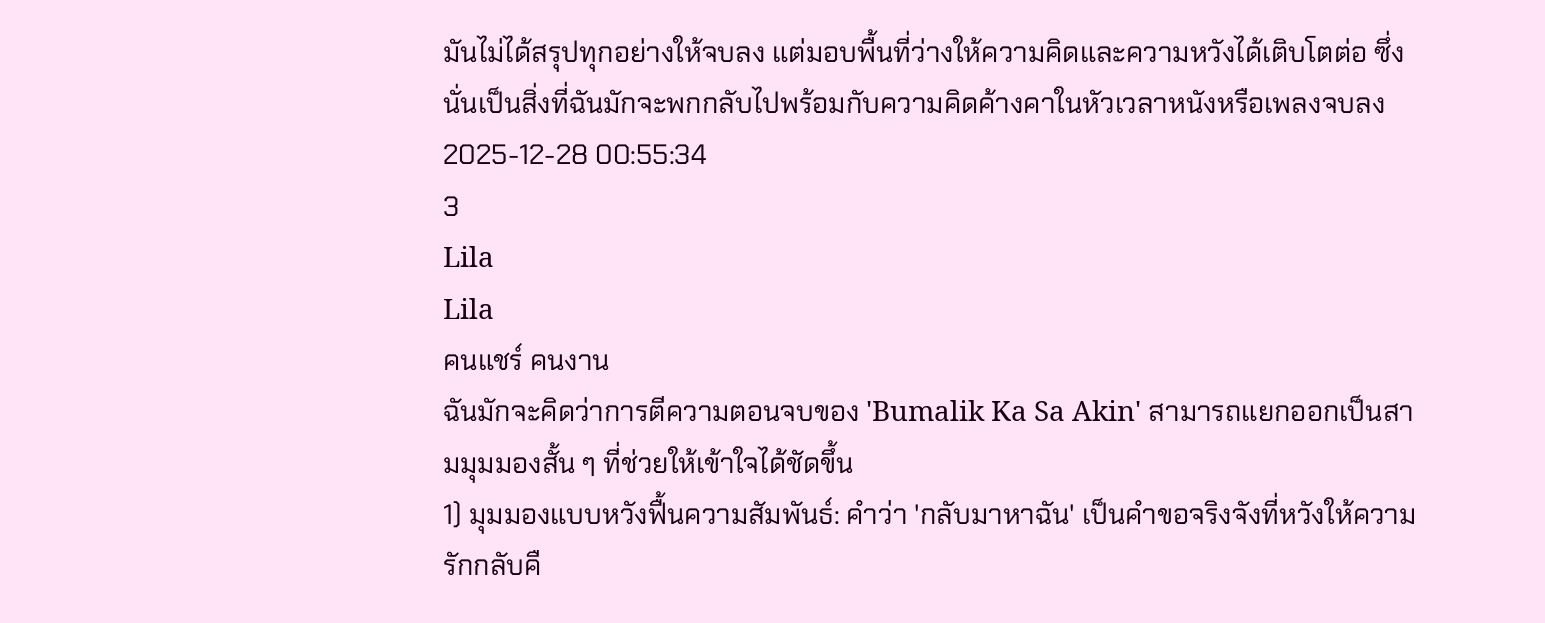มันไม่ได้สรุปทุกอย่างให้จบลง แต่มอบพื้นที่ว่างให้ความคิดและความหวังได้เติบโตต่อ ซึ่งนั่นเป็นสิ่งที่ฉันมักจะพกกลับไปพร้อมกับความคิดค้างคาในหัวเวลาหนังหรือเพลงจบลง
2025-12-28 00:55:34
3
Lila
Lila
คนแชร์ คนงาน
ฉันมักจะคิดว่าการตีความตอนจบของ 'Bumalik Ka Sa Akin' สามารถแยกออกเป็นสามมุมมองสั้น ๆ ที่ช่วยให้เข้าใจได้ชัดขึ้น
1) มุมมองแบบหวังฟื้นความสัมพันธ์: คำว่า 'กลับมาหาฉัน' เป็นคำขอจริงจังที่หวังให้ความรักกลับคื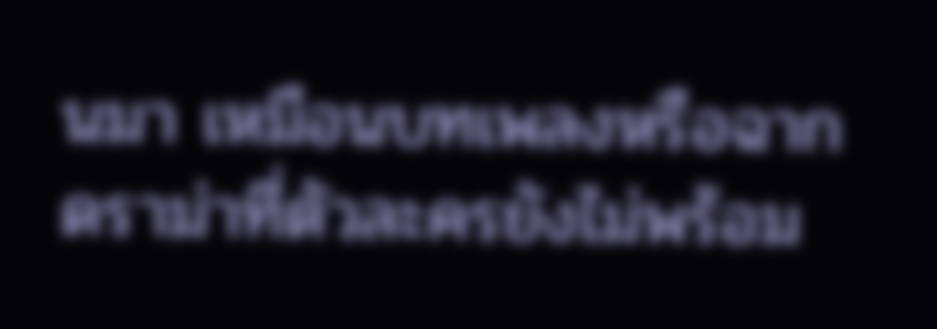นมา เหมือนบทเพลงหรือฉากดราม่าที่ตัวละครยังไม่พร้อม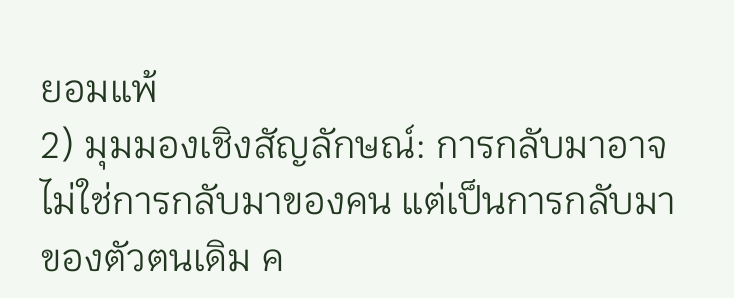ยอมแพ้
2) มุมมองเชิงสัญลักษณ์: การกลับมาอาจไม่ใช่การกลับมาของคน แต่เป็นการกลับมาของตัวตนเดิม ค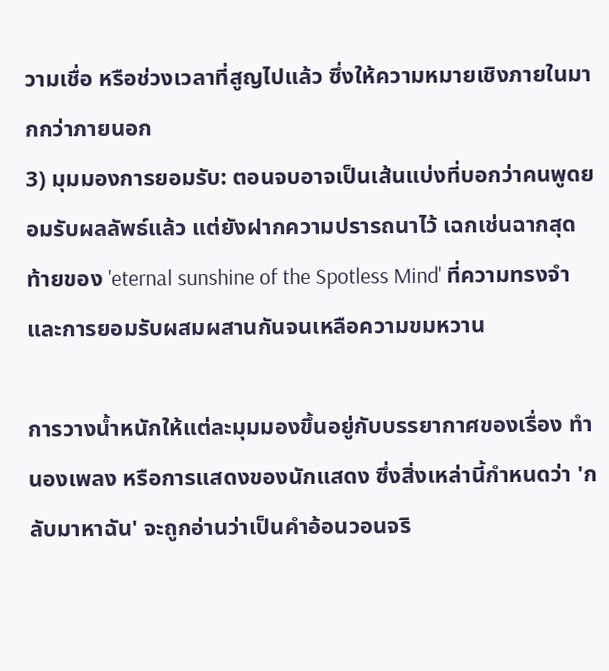วามเชื่อ หรือช่วงเวลาที่สูญไปแล้ว ซึ่งให้ความหมายเชิงภายในมากกว่าภายนอก
3) มุมมองการยอมรับ: ตอนจบอาจเป็นเส้นแบ่งที่บอกว่าคนพูดยอมรับผลลัพธ์แล้ว แต่ยังฝากความปรารถนาไว้ เฉกเช่นฉากสุดท้ายของ 'eternal sunshine of the Spotless Mind' ที่ความทรงจำและการยอมรับผสมผสานกันจนเหลือความขมหวาน

การวางน้ำหนักให้แต่ละมุมมองขึ้นอยู่กับบรรยากาศของเรื่อง ทำนองเพลง หรือการแสดงของนักแสดง ซึ่งสิ่งเหล่านี้กำหนดว่า 'กลับมาหาฉัน' จะถูกอ่านว่าเป็นคำอ้อนวอนจริ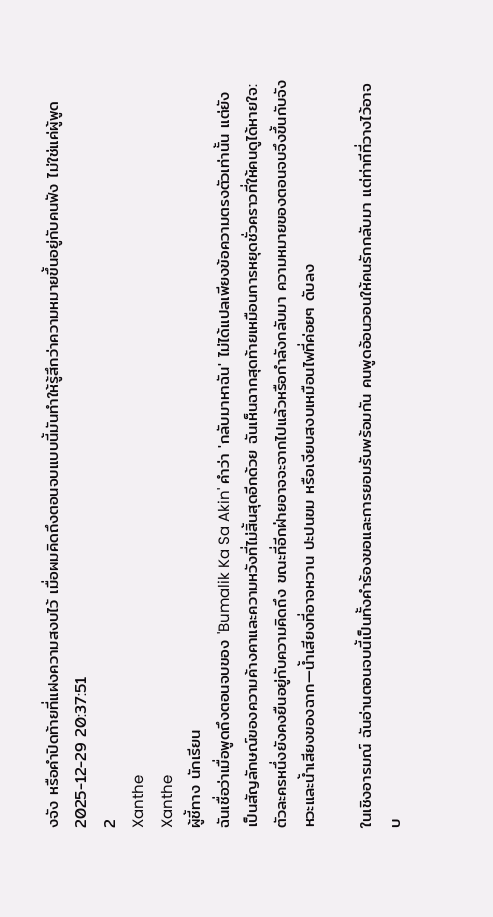งจัง หรือคำปิดท้ายที่แฝงความสงบไว้ เมื่อผมคิดถึงตอนจบแบบนี้มันทำให้รู้สึกว่าความหมายขึ้นอยู่กับคนฟัง ไม่ใช่แค่ผู้พูด
2025-12-29 20:37:51
2
Xanthe
Xanthe
ผู้ชี้ทาง นักเรียน
ฉันเชื่อว่าเมื่อพูดถึงตอนจบของ 'Bumalik Ka Sa Akin' คำว่า 'กลับมาหาฉัน' ไม่ได้แปลเพียงข้อความตรงตัวเท่านั้น แต่ยังเป็นสัญลักษณ์ของความค้างคาและความหวังที่ไม่สิ้นสุดอีกด้วย ฉันเห็นฉากสุดท้ายเหมือนการหยุดชั่วคราวที่ให้คนดูได้หายใจ: ตัวละครหนึ่งยังคงยืนอยู่กับความคิดถึง ขณะที่อีกฝ่ายอาจจะจากไปแล้วหรือกำลังกลับมา ความหมายของตอนจบจึงขึ้นกับจังหวะและน้ำเสียงของฉาก—น้ำเสียงที่อาจหวาน ปะปนขม หรือเงียบสงบเหมือนไฟที่ค่อยๆ ดับลง

ในเชิงอารมณ์ ฉันอ่านตอนจบนี้เป็นทั้งคำร้องขอและการยอมรับพร้อมกัน คนพูดอ้อนวอนให้คนรักกลับมา แต่ท่าทีที่วางไว้อาจบ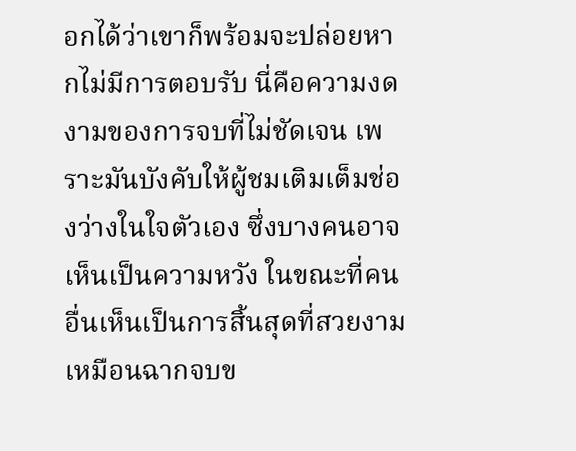อกได้ว่าเขาก็พร้อมจะปล่อยหากไม่มีการตอบรับ นี่คือความงดงามของการจบที่ไม่ชัดเจน เพราะมันบังคับให้ผู้ชมเติมเต็มช่องว่างในใจตัวเอง ซึ่งบางคนอาจเห็นเป็นความหวัง ในขณะที่คนอื่นเห็นเป็นการสิ้นสุดที่สวยงามเหมือนฉากจบข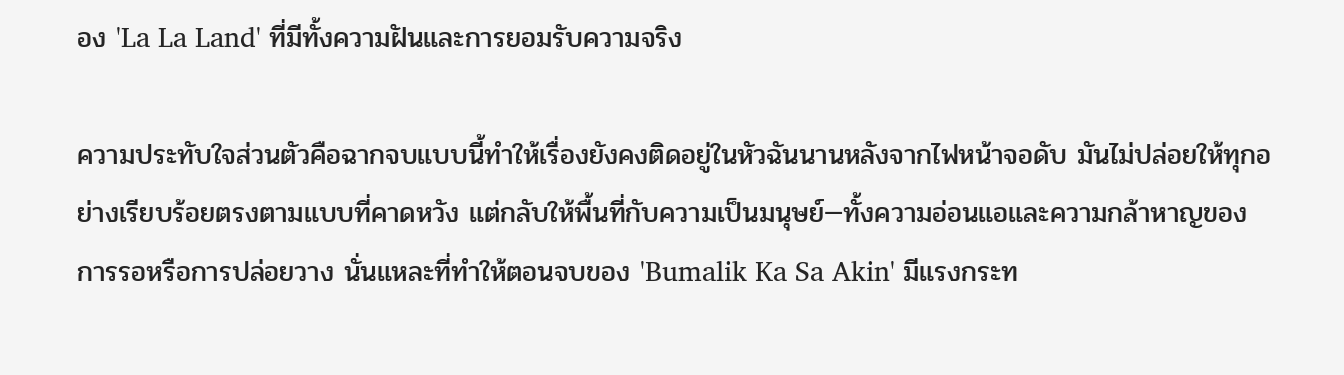อง 'La La Land' ที่มีทั้งความฝันและการยอมรับความจริง

ความประทับใจส่วนตัวคือฉากจบแบบนี้ทำให้เรื่องยังคงติดอยู่ในหัวฉันนานหลังจากไฟหน้าจอดับ มันไม่ปล่อยให้ทุกอย่างเรียบร้อยตรงตามแบบที่คาดหวัง แต่กลับให้พื้นที่กับความเป็นมนุษย์—ทั้งความอ่อนแอและความกล้าหาญของการรอหรือการปล่อยวาง นั่นแหละที่ทำให้ตอนจบของ 'Bumalik Ka Sa Akin' มีแรงกระท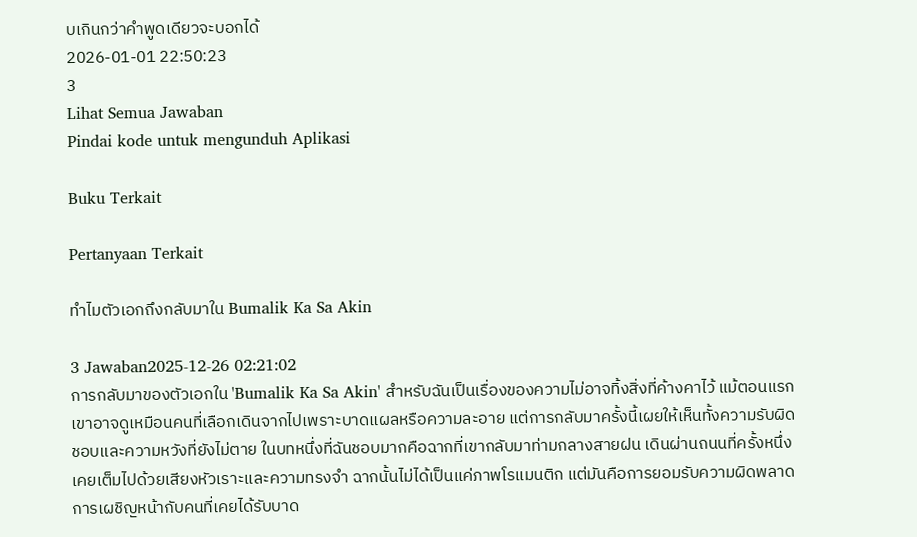บเกินกว่าคำพูดเดียวจะบอกได้
2026-01-01 22:50:23
3
Lihat Semua Jawaban
Pindai kode untuk mengunduh Aplikasi

Buku Terkait

Pertanyaan Terkait

ทำไมตัวเอกถึงกลับมาใน Bumalik Ka Sa Akin

3 Jawaban2025-12-26 02:21:02
การกลับมาของตัวเอกใน 'Bumalik Ka Sa Akin' สำหรับฉันเป็นเรื่องของความไม่อาจทิ้งสิ่งที่ค้างคาไว้ แม้ตอนแรกเขาอาจดูเหมือนคนที่เลือกเดินจากไปเพราะบาดแผลหรือความละอาย แต่การกลับมาครั้งนี้เผยให้เห็นทั้งความรับผิดชอบและความหวังที่ยังไม่ตาย ในบทหนึ่งที่ฉันชอบมากคือฉากที่เขากลับมาท่ามกลางสายฝน เดินผ่านถนนที่ครั้งหนึ่งเคยเต็มไปด้วยเสียงหัวเราะและความทรงจำ ฉากนั้นไม่ได้เป็นแค่ภาพโรแมนติก แต่มันคือการยอมรับความผิดพลาด การเผชิญหน้ากับคนที่เคยได้รับบาด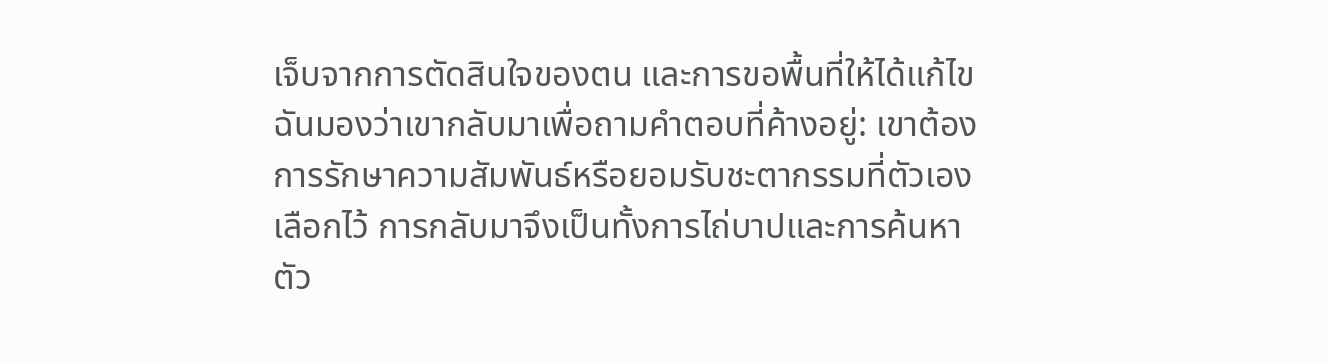เจ็บจากการตัดสินใจของตน และการขอพื้นที่ให้ได้แก้ไข ฉันมองว่าเขากลับมาเพื่อถามคำตอบที่ค้างอยู่: เขาต้องการรักษาความสัมพันธ์หรือยอมรับชะตากรรมที่ตัวเองเลือกไว้ การกลับมาจึงเป็นทั้งการไถ่บาปและการค้นหาตัว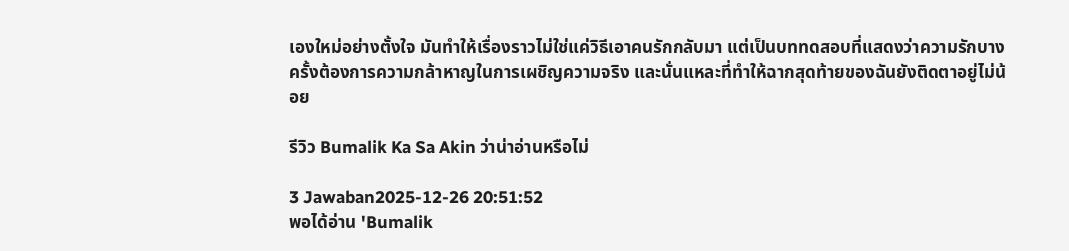เองใหม่อย่างตั้งใจ มันทำให้เรื่องราวไม่ใช่แค่วิธีเอาคนรักกลับมา แต่เป็นบททดสอบที่แสดงว่าความรักบางครั้งต้องการความกล้าหาญในการเผชิญความจริง และนั่นแหละที่ทำให้ฉากสุดท้ายของฉันยังติดตาอยู่ไม่น้อย

รีวิว Bumalik Ka Sa Akin ว่าน่าอ่านหรือไม่

3 Jawaban2025-12-26 20:51:52
พอได้อ่าน 'Bumalik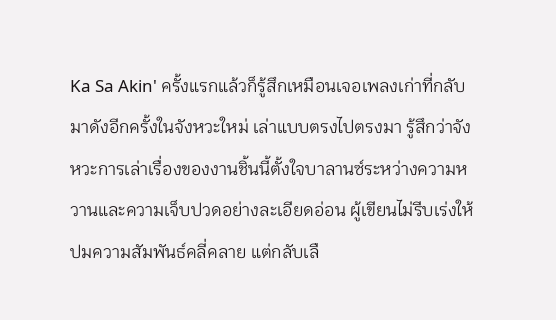Ka Sa Akin' ครั้งแรกแล้วก็รู้สึกเหมือนเจอเพลงเก่าที่กลับมาดังอีกครั้งในจังหวะใหม่ เล่าแบบตรงไปตรงมา รู้สึกว่าจังหวะการเล่าเรื่องของงานชิ้นนี้ตั้งใจบาลานซ์ระหว่างความหวานและความเจ็บปวดอย่างละเอียดอ่อน ผู้เขียนไม่รีบเร่งให้ปมความสัมพันธ์คลี่คลาย แต่กลับเลื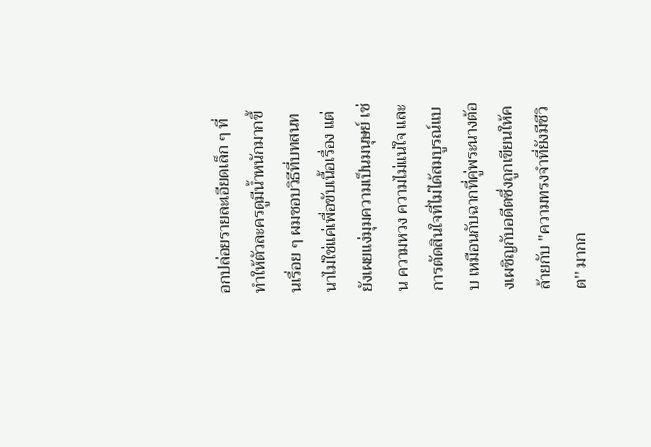อกปล่อยรายละเอียดเล็ก ๆ ที่ทำให้ตัวละครดูมีน้ำหนักมากขึ้นเรื่อย ๆ ผมชอบวิธีที่บทสนทนาไม่ใช่แค่เพื่อขับเนื้อเรื่อง แต่ยังเผยแง่มุมความเป็นมนุษย์ เช่น ความหวง ความไม่แน่ใจ และการตัดสินใจที่ไม่ได้สมบูรณ์แบบ เหมือนกับฉากที่คู่พระนางต้องเผชิญกับอดีตซึ่งถูกเขียนให้คล้ายกับ ''ความทรงจำที่ยังมีชีวิต'' มากก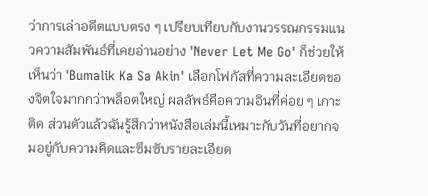ว่าการเล่าอดีตแบบตรง ๆ เปรียบเทียบกับงานวรรณกรรมแนวความสัมพันธ์ที่เคยอ่านอย่าง 'Never Let Me Go' ก็ช่วยให้เห็นว่า 'Bumalik Ka Sa Akin' เลือกโฟกัสที่ความละเอียดของจิตใจมากกว่าพล็อตใหญ่ ผลลัพธ์คือความอินที่ค่อย ๆ เกาะติด ส่วนตัวแล้วฉันรู้สึกว่าหนังสือเล่มนี้เหมาะกับวันที่อยากจมอยู่กับความคิดและซึมซับรายละเอียด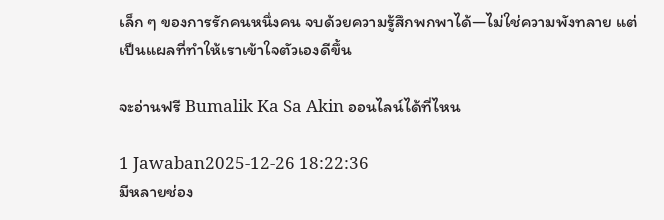เล็ก ๆ ของการรักคนหนึ่งคน จบด้วยความรู้สึกพกพาได้—ไม่ใช่ความพังทลาย แต่เป็นแผลที่ทำให้เราเข้าใจตัวเองดีขึ้น

จะอ่านฟรี Bumalik Ka Sa Akin ออนไลน์ได้ที่ไหน

1 Jawaban2025-12-26 18:22:36
มีหลายช่อง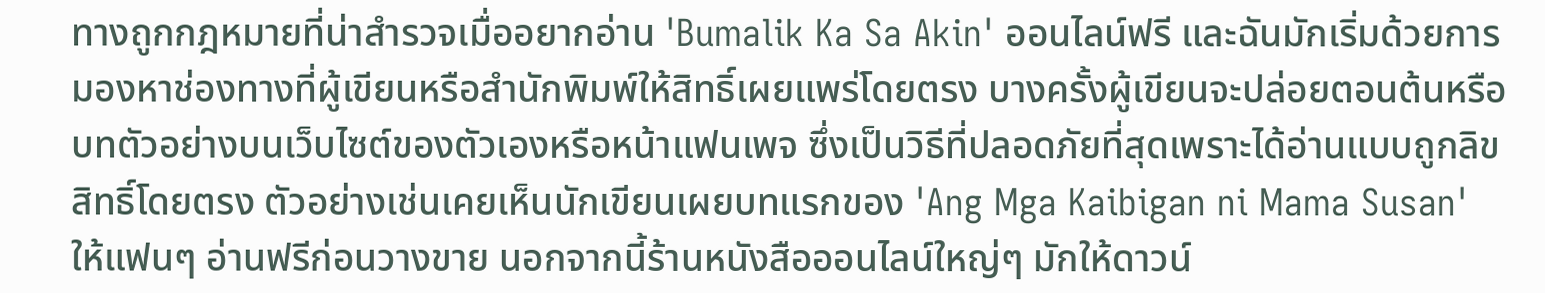ทางถูกกฎหมายที่น่าสำรวจเมื่ออยากอ่าน 'Bumalik Ka Sa Akin' ออนไลน์ฟรี และฉันมักเริ่มด้วยการมองหาช่องทางที่ผู้เขียนหรือสำนักพิมพ์ให้สิทธิ์เผยแพร่โดยตรง บางครั้งผู้เขียนจะปล่อยตอนต้นหรือบทตัวอย่างบนเว็บไซต์ของตัวเองหรือหน้าแฟนเพจ ซึ่งเป็นวิธีที่ปลอดภัยที่สุดเพราะได้อ่านแบบถูกลิขสิทธิ์โดยตรง ตัวอย่างเช่นเคยเห็นนักเขียนเผยบทแรกของ 'Ang Mga Kaibigan ni Mama Susan' ให้แฟนๆ อ่านฟรีก่อนวางขาย นอกจากนี้ร้านหนังสือออนไลน์ใหญ่ๆ มักให้ดาวน์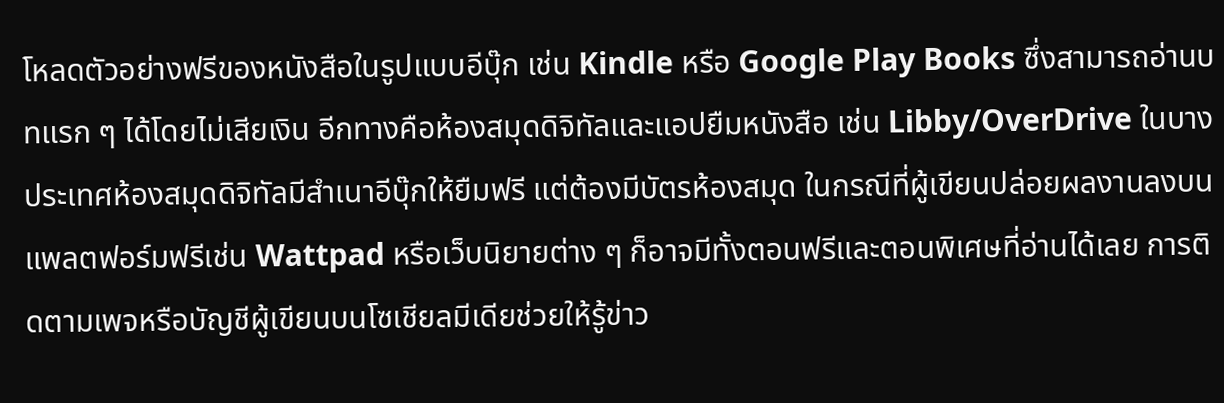โหลดตัวอย่างฟรีของหนังสือในรูปแบบอีบุ๊ก เช่น Kindle หรือ Google Play Books ซึ่งสามารถอ่านบทแรก ๆ ได้โดยไม่เสียเงิน อีกทางคือห้องสมุดดิจิทัลและแอปยืมหนังสือ เช่น Libby/OverDrive ในบางประเทศห้องสมุดดิจิทัลมีสำเนาอีบุ๊กให้ยืมฟรี แต่ต้องมีบัตรห้องสมุด ในกรณีที่ผู้เขียนปล่อยผลงานลงบนแพลตฟอร์มฟรีเช่น Wattpad หรือเว็บนิยายต่าง ๆ ก็อาจมีทั้งตอนฟรีและตอนพิเศษที่อ่านได้เลย การติดตามเพจหรือบัญชีผู้เขียนบนโซเชียลมีเดียช่วยให้รู้ข่าว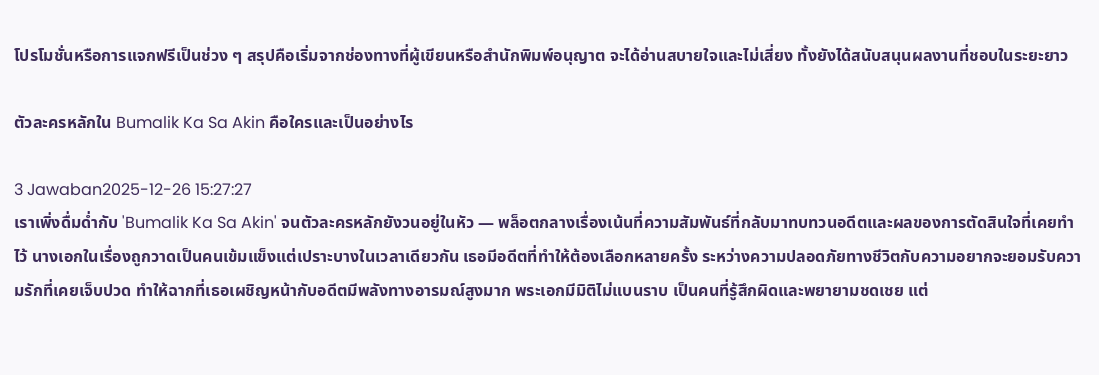โปรโมชั่นหรือการแจกฟรีเป็นช่วง ๆ สรุปคือเริ่มจากช่องทางที่ผู้เขียนหรือสำนักพิมพ์อนุญาต จะได้อ่านสบายใจและไม่เสี่ยง ทั้งยังได้สนับสนุนผลงานที่ชอบในระยะยาว

ตัวละครหลักใน Bumalik Ka Sa Akin คือใครและเป็นอย่างไร

3 Jawaban2025-12-26 15:27:27
เราเพิ่งดื่มด่ำกับ 'Bumalik Ka Sa Akin' จนตัวละครหลักยังวนอยู่ในหัว — พล็อตกลางเรื่องเน้นที่ความสัมพันธ์ที่กลับมาทบทวนอดีตและผลของการตัดสินใจที่เคยทำไว้ นางเอกในเรื่องถูกวาดเป็นคนเข้มแข็งแต่เปราะบางในเวลาเดียวกัน เธอมีอดีตที่ทำให้ต้องเลือกหลายครั้ง ระหว่างความปลอดภัยทางชีวิตกับความอยากจะยอมรับความรักที่เคยเจ็บปวด ทำให้ฉากที่เธอเผชิญหน้ากับอดีตมีพลังทางอารมณ์สูงมาก พระเอกมีมิติไม่แบนราบ เป็นคนที่รู้สึกผิดและพยายามชดเชย แต่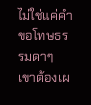ไม่ใช่แค่คำขอโทษธรรมดาๆ เขาต้องเผ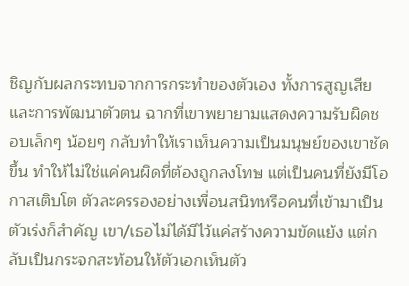ชิญกับผลกระทบจากการกระทำของตัวเอง ทั้งการสูญเสียและการพัฒนาตัวตน ฉากที่เขาพยายามแสดงความรับผิดชอบเล็กๆ น้อยๆ กลับทำให้เราเห็นความเป็นมนุษย์ของเขาชัดขึ้น ทำให้ไม่ใช่แค่คนผิดที่ต้องถูกลงโทษ แต่เป็นคนที่ยังมีโอกาสเติบโต ตัวละครรองอย่างเพื่อนสนิทหรือคนที่เข้ามาเป็นตัวเร่งก็สำคัญ เขา/เธอไม่ได้มีไว้แค่สร้างความขัดแย้ง แต่กลับเป็นกระจกสะท้อนให้ตัวเอกเห็นตัว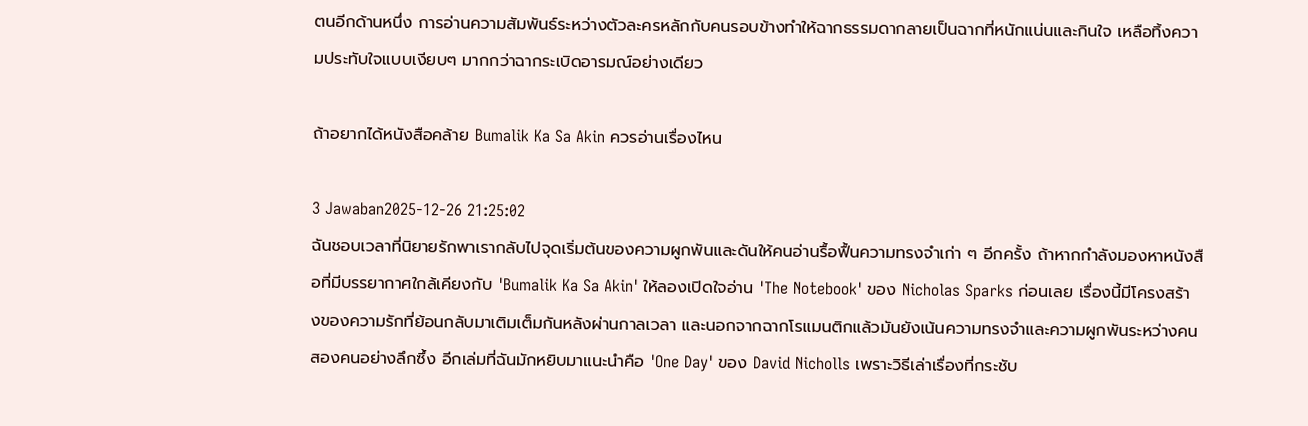ตนอีกด้านหนึ่ง การอ่านความสัมพันธ์ระหว่างตัวละครหลักกับคนรอบข้างทำให้ฉากธรรมดากลายเป็นฉากที่หนักแน่นและกินใจ เหลือทิ้งความประทับใจแบบเงียบๆ มากกว่าฉากระเบิดอารมณ์อย่างเดียว

ถ้าอยากได้หนังสือคล้าย Bumalik Ka Sa Akin ควรอ่านเรื่องไหน

3 Jawaban2025-12-26 21:25:02
ฉันชอบเวลาที่นิยายรักพาเรากลับไปจุดเริ่มต้นของความผูกพันและดันให้คนอ่านรื้อฟื้นความทรงจำเก่า ๆ อีกครั้ง ถ้าหากกำลังมองหาหนังสือที่มีบรรยากาศใกล้เคียงกับ 'Bumalik Ka Sa Akin' ให้ลองเปิดใจอ่าน 'The Notebook' ของ Nicholas Sparks ก่อนเลย เรื่องนี้มีโครงสร้างของความรักที่ย้อนกลับมาเติมเต็มกันหลังผ่านกาลเวลา และนอกจากฉากโรแมนติกแล้วมันยังเน้นความทรงจำและความผูกพันระหว่างคนสองคนอย่างลึกซึ้ง อีกเล่มที่ฉันมักหยิบมาแนะนำคือ 'One Day' ของ David Nicholls เพราะวิธีเล่าเรื่องที่กระชับ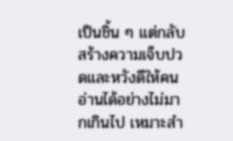เป็นชิ้น ๆ แต่กลับสร้างความเจ็บปวดและหวังดีให้คนอ่านได้อย่างไม่มากเกินไป เหมาะสำ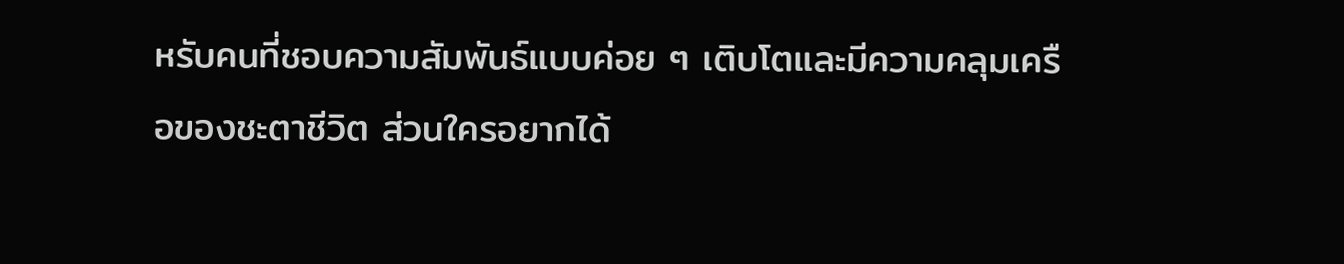หรับคนที่ชอบความสัมพันธ์แบบค่อย ๆ เติบโตและมีความคลุมเครือของชะตาชีวิต ส่วนใครอยากได้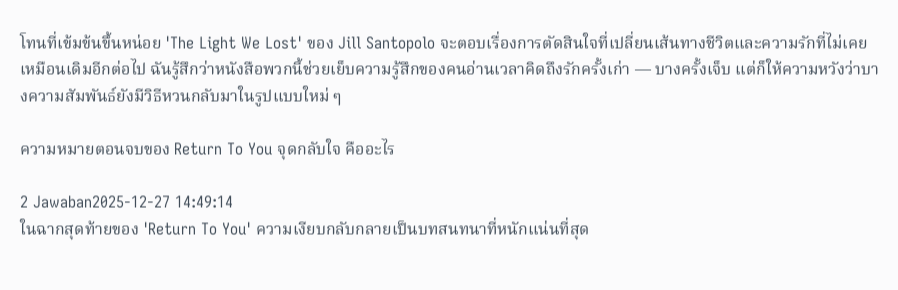โทนที่เข้มข้นขึ้นหน่อย 'The Light We Lost' ของ Jill Santopolo จะตอบเรื่องการตัดสินใจที่เปลี่ยนเส้นทางชีวิตและความรักที่ไม่เคยเหมือนเดิมอีกต่อไป ฉันรู้สึกว่าหนังสือพวกนี้ช่วยเย็บความรู้สึกของคนอ่านเวลาคิดถึงรักครั้งเก่า — บางครั้งเจ็บ แต่ก็ให้ความหวังว่าบางความสัมพันธ์ยังมีวิธีหวนกลับมาในรูปแบบใหม่ ๆ

ความหมายตอนจบของ Return To You จุดกลับใจ คืออะไร

2 Jawaban2025-12-27 14:49:14
ในฉากสุดท้ายของ 'Return To You' ความเงียบกลับกลายเป็นบทสนทนาที่หนักแน่นที่สุด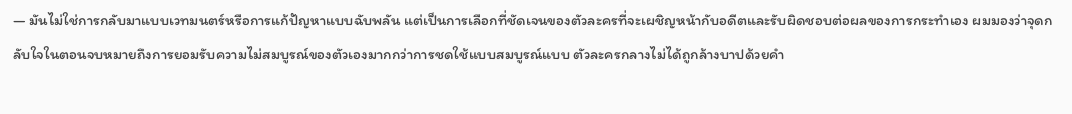— มันไม่ใช่การกลับมาแบบเวทมนตร์หรือการแก้ปัญหาแบบฉับพลัน แต่เป็นการเลือกที่ชัดเจนของตัวละครที่จะเผชิญหน้ากับอดีตและรับผิดชอบต่อผลของการกระทำเอง ผมมองว่าจุดกลับใจในตอนจบหมายถึงการยอมรับความไม่สมบูรณ์ของตัวเองมากกว่าการชดใช้แบบสมบูรณ์แบบ ตัวละครกลางไม่ได้ถูกล้างบาปด้วยคำ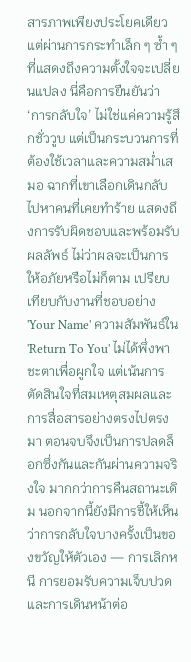สารภาพเพียงประโยคเดียว แต่ผ่านการกระทำเล็ก ๆ ซ้ำ ๆ ที่แสดงถึงความตั้งใจจะเปลี่ยนแปลง นี่คือการยืนยันว่า ‘การกลับใจ’ ไม่ใช่แค่ความรู้สึกชั่ววูบ แต่เป็นกระบวนการที่ต้องใช้เวลาและความสม่ำเสมอ ฉากที่เขาเลือกเดินกลับไปหาคนที่เคยทำร้าย แสดงถึงการรับผิดชอบและพร้อมรับผลลัพธ์ ไม่ว่าผลจะเป็นการให้อภัยหรือไม่ก็ตาม เปรียบเทียบกับงานที่ชอบอย่าง 'Your Name' ความสัมพันธ์ใน 'Return To You' ไม่ได้พึ่งพาชะตาเพื่อผูกใจ แต่เน้นการตัดสินใจที่สมเหตุสมผลและการสื่อสารอย่างตรงไปตรงมา ตอนจบจึงเป็นการปลดล็อกซึ่งกันและกันผ่านความจริงใจ มากกว่าการคืนสถานะเดิม นอกจากนี้ยังมีการชี้ให้เห็นว่าการกลับใจบางครั้งเป็นของขวัญให้ตัวเอง — การเลิกหนี การยอมรับความเจ็บปวด และการเดินหน้าต่อ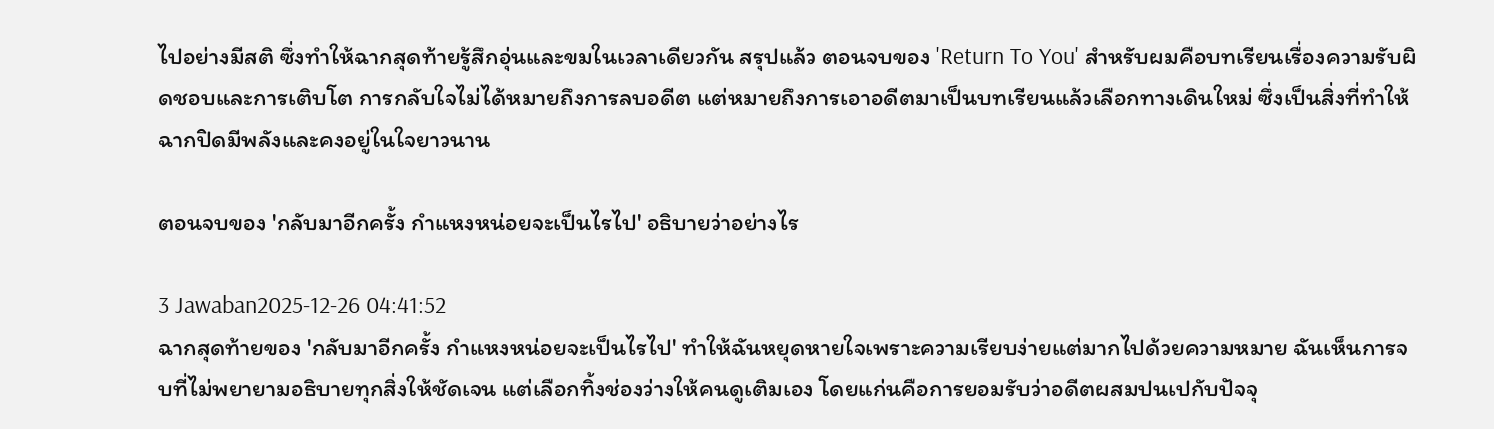ไปอย่างมีสติ ซึ่งทำให้ฉากสุดท้ายรู้สึกอุ่นและขมในเวลาเดียวกัน สรุปแล้ว ตอนจบของ 'Return To You' สำหรับผมคือบทเรียนเรื่องความรับผิดชอบและการเติบโต การกลับใจไม่ได้หมายถึงการลบอดีต แต่หมายถึงการเอาอดีตมาเป็นบทเรียนแล้วเลือกทางเดินใหม่ ซึ่งเป็นสิ่งที่ทำให้ฉากปิดมีพลังและคงอยู่ในใจยาวนาน

ตอนจบของ 'กลับมาอีกครั้ง กำแหงหน่อยจะเป็นไรไป' อธิบายว่าอย่างไร

3 Jawaban2025-12-26 04:41:52
ฉากสุดท้ายของ 'กลับมาอีกครั้ง กำแหงหน่อยจะเป็นไรไป' ทำให้ฉันหยุดหายใจเพราะความเรียบง่ายแต่มากไปด้วยความหมาย ฉันเห็นการจบที่ไม่พยายามอธิบายทุกสิ่งให้ชัดเจน แต่เลือกทิ้งช่องว่างให้คนดูเติมเอง โดยแก่นคือการยอมรับว่าอดีตผสมปนเปกับปัจจุ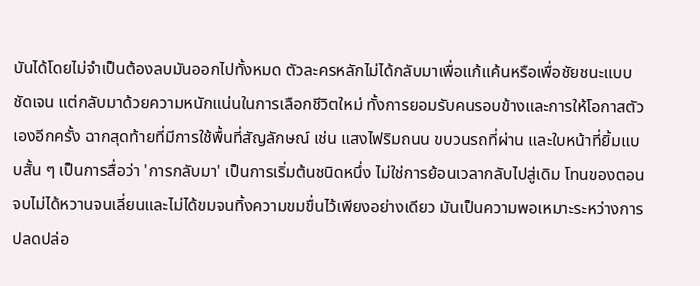บันได้โดยไม่จำเป็นต้องลบมันออกไปทั้งหมด ตัวละครหลักไม่ได้กลับมาเพื่อแก้แค้นหรือเพื่อชัยชนะแบบชัดเจน แต่กลับมาด้วยความหนักแน่นในการเลือกชีวิตใหม่ ทั้งการยอมรับคนรอบข้างและการให้โอกาสตัวเองอีกครั้ง ฉากสุดท้ายที่มีการใช้พื้นที่สัญลักษณ์ เช่น แสงไฟริมถนน ขบวนรถที่ผ่าน และใบหน้าที่ยิ้มแบบสั้น ๆ เป็นการสื่อว่า 'การกลับมา' เป็นการเริ่มต้นชนิดหนึ่ง ไม่ใช่การย้อนเวลากลับไปสู่เดิม โทนของตอนจบไม่ได้หวานจนเลี่ยนและไม่ได้ขมจนทิ้งความขมขื่นไว้เพียงอย่างเดียว มันเป็นความพอเหมาะระหว่างการปลดปล่อ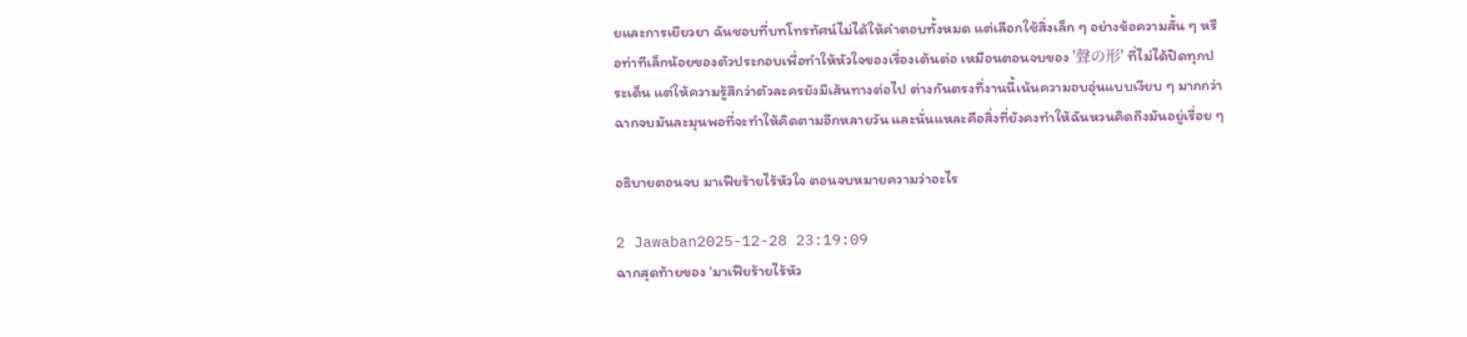ยและการเยียวยา ฉันชอบที่บทโทรทัศน์ไม่ได้ให้คำตอบทั้งหมด แต่เลือกใช้สิ่งเล็ก ๆ อย่างข้อความสั้น ๆ หรือท่าทีเล็กน้อยของตัวประกอบเพื่อทำให้หัวใจของเรื่องเต้นต่อ เหมือนตอนจบของ '聲の形' ที่ไม่ได้ปิดทุกประเด็น แต่ให้ความรู้สึกว่าตัวละครยังมีเส้นทางต่อไป ต่างกันตรงที่งานนี้เน้นความอบอุ่นแบบเงียบ ๆ มากกว่า ฉากจบมันละมุนพอที่จะทำให้คิดตามอีกหลายวัน และนั่นแหละคือสิ่งที่ยังคงทำให้ฉันหวนคิดถึงมันอยู่เรื่อย ๆ

อธิบายตอนจบ มาเฟียร้ายไร้หัวใจ ตอนจบหมายความว่าอะไร

2 Jawaban2025-12-28 23:19:09
ฉากสุดท้ายของ 'มาเฟียร้ายไร้หัว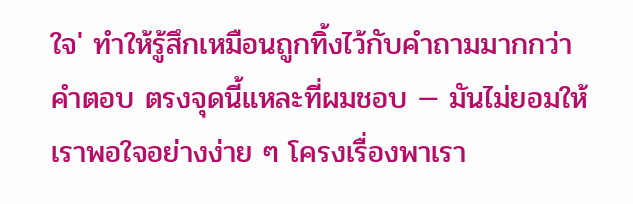ใจ' ทำให้รู้สึกเหมือนถูกทิ้งไว้กับคำถามมากกว่าคำตอบ ตรงจุดนี้แหละที่ผมชอบ — มันไม่ยอมให้เราพอใจอย่างง่าย ๆ โครงเรื่องพาเรา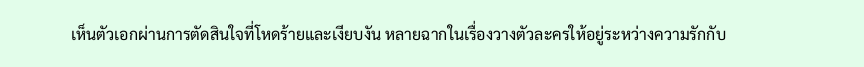เห็นตัวเอกผ่านการตัดสินใจที่โหดร้ายและเงียบงัน หลายฉากในเรื่องวางตัวละครให้อยู่ระหว่างความรักกับ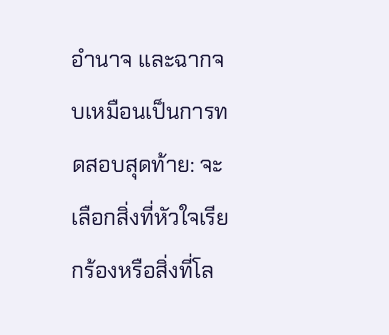อำนาจ และฉากจบเหมือนเป็นการทดสอบสุดท้าย: จะเลือกสิ่งที่หัวใจเรียกร้องหรือสิ่งที่โล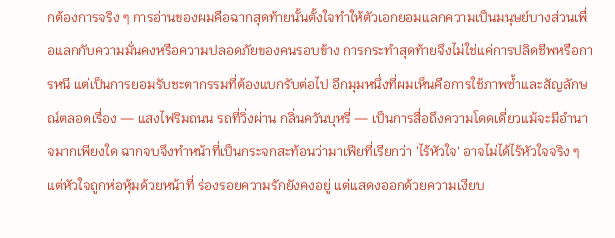กต้องการจริง ๆ การอ่านของผมคือฉากสุดท้ายนั้นตั้งใจทำให้ตัวเอกยอมแลกความเป็นมนุษย์บางส่วนเพื่อแลกกับความมั่นคงหรือความปลอดภัยของคนรอบข้าง การกระทำสุดท้ายจึงไม่ใช่แค่การปลิดชีพหรือการหนี แต่เป็นการยอมรับชะตากรรมที่ต้องแบกรับต่อไป อีกมุมหนึ่งที่ผมเห็นคือการใช้ภาพซ้ำและสัญลักษณ์ตลอดเรื่อง — แสงไฟริมถนน รถที่วิ่งผ่าน กลิ่นควันบุหรี่ — เป็นการสื่อถึงความโดดเดี่ยวแม้จะมีอำนาจมากเพียงใด ฉากจบจึงทำหน้าที่เป็นกระจกสะท้อนว่ามาเฟียที่เรียกว่า 'ไร้หัวใจ' อาจไม่ได้ไร้หัวใจจริง ๆ แต่หัวใจถูกห่อหุ้มด้วยหน้าที่ ร่องรอยความรักยังคงอยู่ แต่แสดงออกด้วยความเงียบ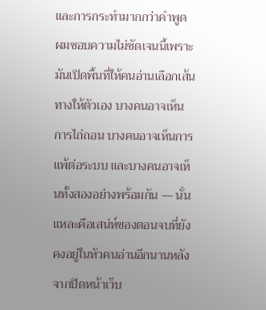และการกระทำมากกว่าคำพูด ผมชอบความไม่ชัดเจนนี้เพราะมันเปิดพื้นที่ให้คนอ่านเลือกเส้นทางให้ตัวเอง บางคนอาจเห็นการไถ่ถอน บางคนอาจเห็นการแพ้ต่อระบบ และบางคนอาจเห็นทั้งสองอย่างพร้อมกัน — นั่นแหละคือเสน่ห์ของตอนจบที่ยังคงอยู่ในหัวคนอ่านอีกนานหลังจากปิดหน้าเว็บ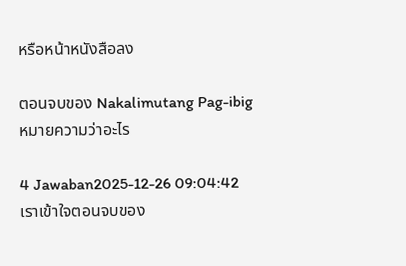หรือหน้าหนังสือลง

ตอนจบของ Nakalimutang Pag-ibig หมายความว่าอะไร

4 Jawaban2025-12-26 09:04:42
เราเข้าใจตอนจบของ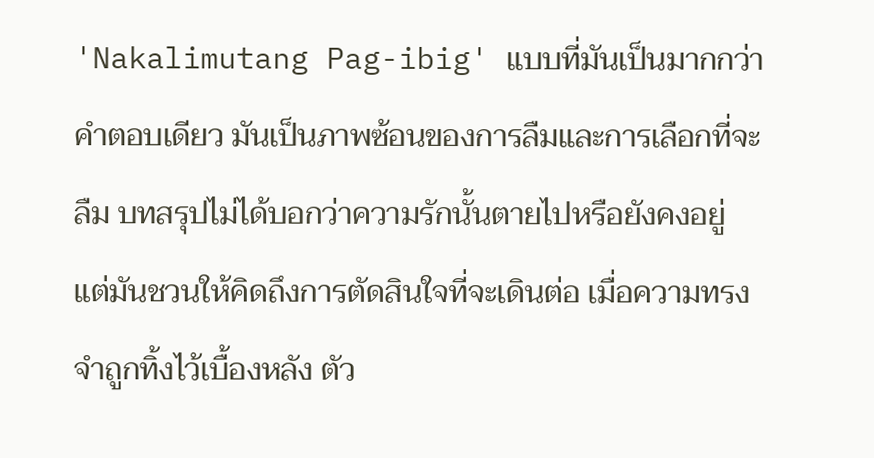'Nakalimutang Pag-ibig' แบบที่มันเป็นมากกว่าคำตอบเดียว มันเป็นภาพซ้อนของการลืมและการเลือกที่จะลืม บทสรุปไม่ได้บอกว่าความรักนั้นตายไปหรือยังคงอยู่ แต่มันชวนให้คิดถึงการตัดสินใจที่จะเดินต่อ เมื่อความทรงจำถูกทิ้งไว้เบื้องหลัง ตัว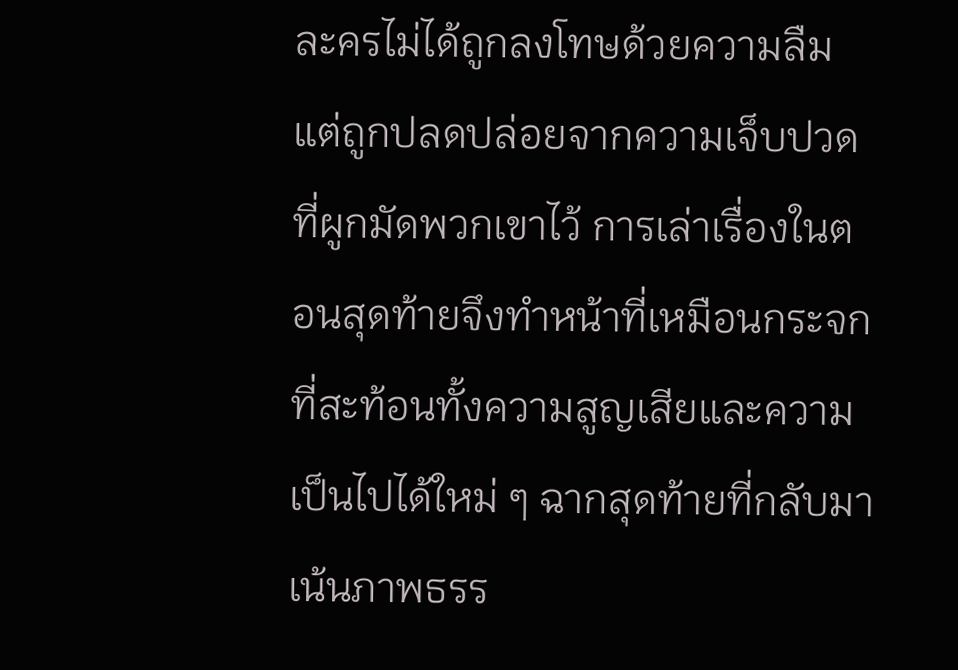ละครไม่ได้ถูกลงโทษด้วยความลืม แต่ถูกปลดปล่อยจากความเจ็บปวดที่ผูกมัดพวกเขาไว้ การเล่าเรื่องในตอนสุดท้ายจึงทำหน้าที่เหมือนกระจกที่สะท้อนทั้งความสูญเสียและความเป็นไปได้ใหม่ ๆ ฉากสุดท้ายที่กลับมาเน้นภาพธรร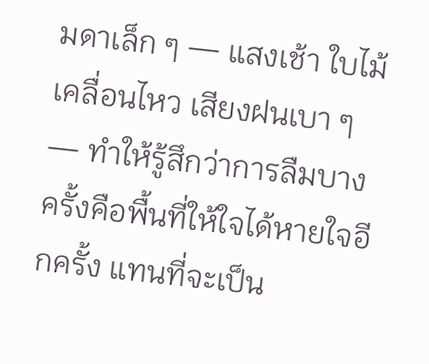มดาเล็ก ๆ — แสงเช้า ใบไม้เคลื่อนไหว เสียงฝนเบา ๆ — ทำให้รู้สึกว่าการลืมบางครั้งคือพื้นที่ให้ใจได้หายใจอีกครั้ง แทนที่จะเป็น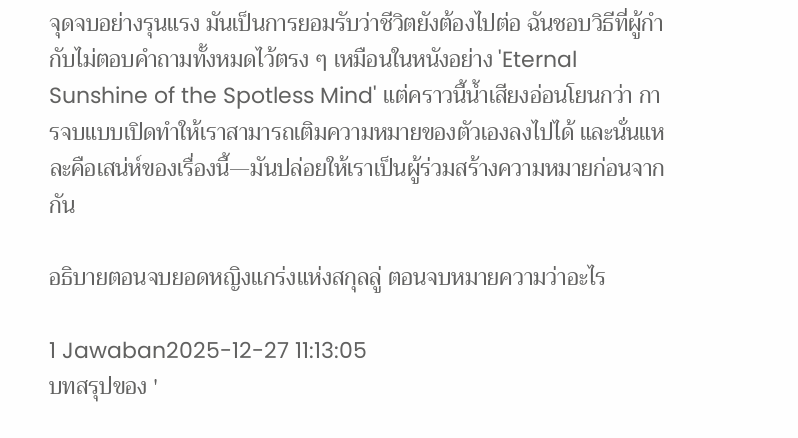จุดจบอย่างรุนแรง มันเป็นการยอมรับว่าชีวิตยังต้องไปต่อ ฉันชอบวิธีที่ผู้กำกับไม่ตอบคำถามทั้งหมดไว้ตรง ๆ เหมือนในหนังอย่าง 'Eternal Sunshine of the Spotless Mind' แต่คราวนี้น้ำเสียงอ่อนโยนกว่า การจบแบบเปิดทำให้เราสามารถเติมความหมายของตัวเองลงไปได้ และนั่นแหละคือเสน่ห์ของเรื่องนี้—มันปล่อยให้เราเป็นผู้ร่วมสร้างความหมายก่อนจากกัน

อธิบายตอนจบยอดหญิงแกร่งแห่งสกุลลู่ ตอนจบหมายความว่าอะไร

1 Jawaban2025-12-27 11:13:05
บทสรุปของ '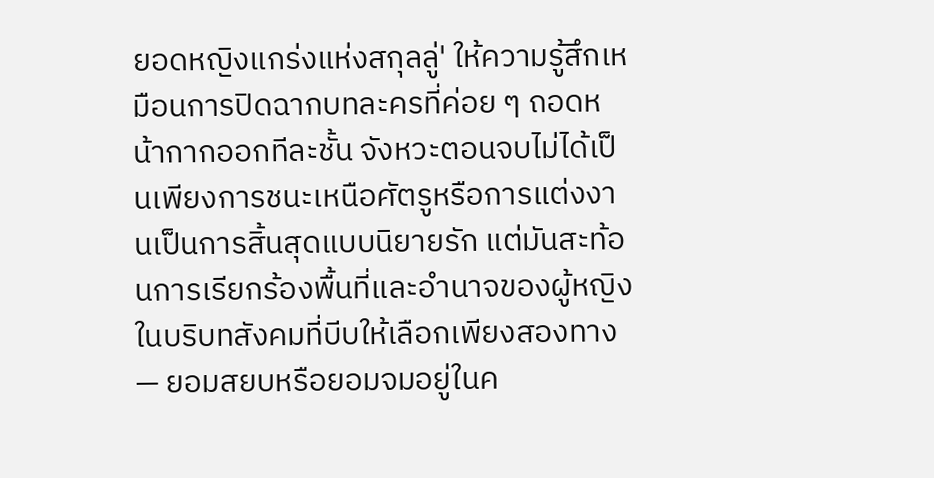ยอดหญิงแกร่งแห่งสกุลลู่' ให้ความรู้สึกเหมือนการปิดฉากบทละครที่ค่อย ๆ ถอดหน้ากากออกทีละชั้น จังหวะตอนจบไม่ได้เป็นเพียงการชนะเหนือศัตรูหรือการแต่งงานเป็นการสิ้นสุดแบบนิยายรัก แต่มันสะท้อนการเรียกร้องพื้นที่และอำนาจของผู้หญิงในบริบทสังคมที่บีบให้เลือกเพียงสองทาง — ยอมสยบหรือยอมจมอยู่ในค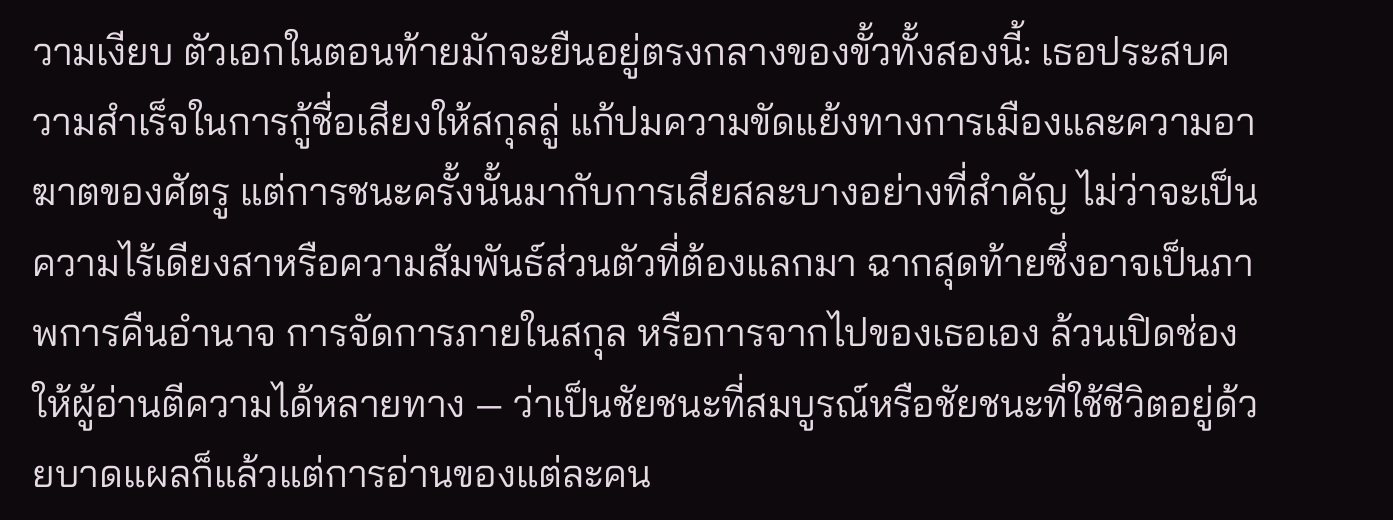วามเงียบ ตัวเอกในตอนท้ายมักจะยืนอยู่ตรงกลางของขั้วทั้งสองนี้: เธอประสบความสำเร็จในการกู้ชื่อเสียงให้สกุลลู่ แก้ปมความขัดแย้งทางการเมืองและความอาฆาตของศัตรู แต่การชนะครั้งนั้นมากับการเสียสละบางอย่างที่สำคัญ ไม่ว่าจะเป็นความไร้เดียงสาหรือความสัมพันธ์ส่วนตัวที่ต้องแลกมา ฉากสุดท้ายซึ่งอาจเป็นภาพการคืนอำนาจ การจัดการภายในสกุล หรือการจากไปของเธอเอง ล้วนเปิดช่องให้ผู้อ่านตีความได้หลายทาง — ว่าเป็นชัยชนะที่สมบูรณ์หรือชัยชนะที่ใช้ชีวิตอยู่ด้วยบาดแผลก็แล้วแต่การอ่านของแต่ละคน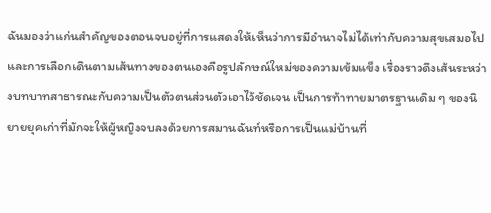ฉันมองว่าแก่นสำคัญของตอนจบอยู่ที่การแสดงให้เห็นว่าการมีอำนาจไม่ได้เท่ากับความสุขเสมอไป และการเลือกเดินตามเส้นทางของตนเองคือรูปลักษณ์ใหม่ของความเข้มแข็ง เรื่องราวดึงเส้นระหว่างบทบาทสาธารณะกับความเป็นตัวตนส่วนตัวเอาไว้ชัดเจน เป็นการท้าทายมาตรฐานเดิม ๆ ของนิยายยุคเก่าที่มักจะให้ผู้หญิงจบลงด้วยการสมานฉันท์หรือการเป็นแม่บ้านที่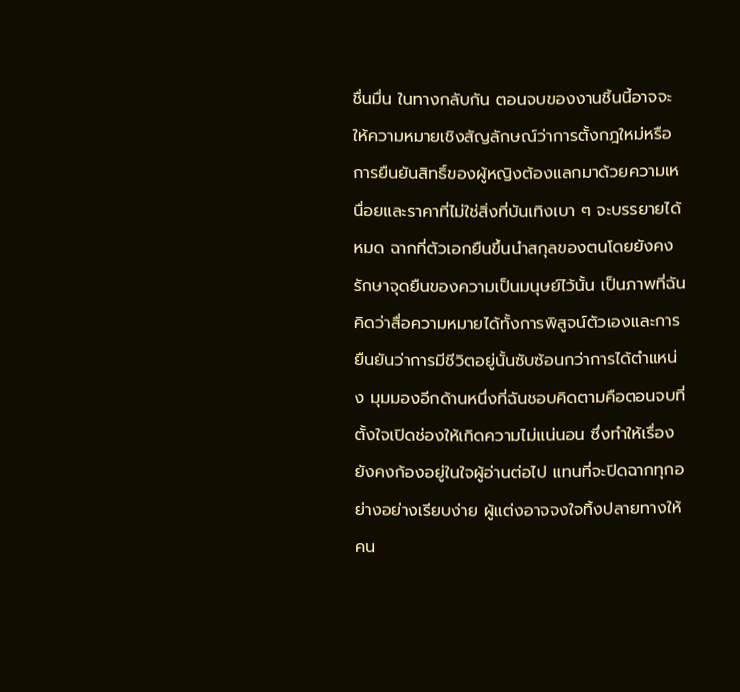ชื่นมื่น ในทางกลับกัน ตอนจบของงานชิ้นนี้อาจจะให้ความหมายเชิงสัญลักษณ์ว่าการตั้งกฎใหม่หรือการยืนยันสิทธิ์ของผู้หญิงต้องแลกมาด้วยความเหนื่อยและราคาที่ไม่ใช่สิ่งที่บันเทิงเบา ๆ จะบรรยายได้หมด ฉากที่ตัวเอกยืนขึ้นนำสกุลของตนโดยยังคงรักษาจุดยืนของความเป็นมนุษย์ไว้นั้น เป็นภาพที่ฉันคิดว่าสื่อความหมายได้ทั้งการพิสูจน์ตัวเองและการยืนยันว่าการมีชีวิตอยู่นั้นซับซ้อนกว่าการได้ตำแหน่ง มุมมองอีกด้านหนึ่งที่ฉันชอบคิดตามคือตอนจบที่ตั้งใจเปิดช่องให้เกิดความไม่แน่นอน ซึ่งทำให้เรื่องยังคงก้องอยู่ในใจผู้อ่านต่อไป แทนที่จะปิดฉากทุกอย่างอย่างเรียบง่าย ผู้แต่งอาจจงใจทิ้งปลายทางให้คน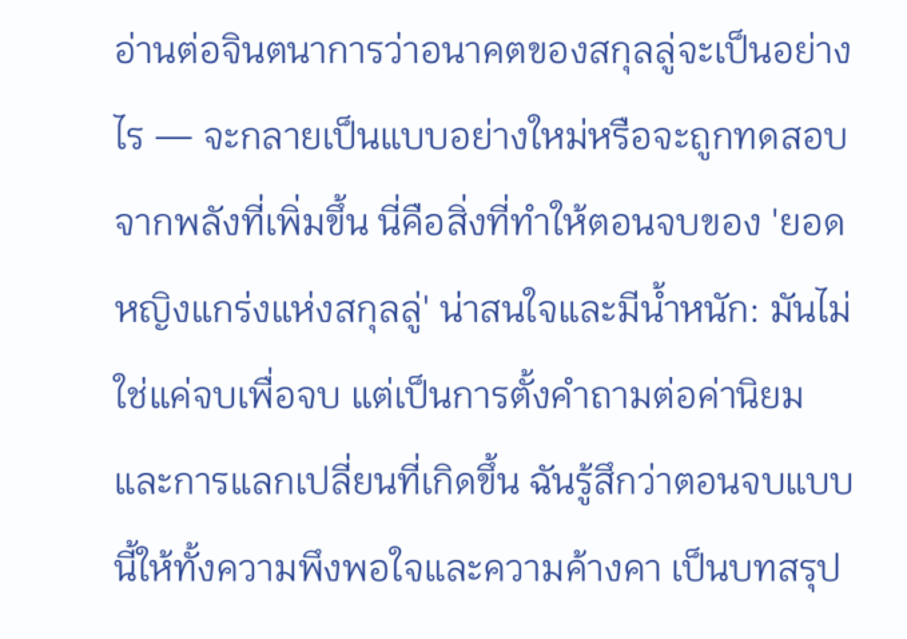อ่านต่อจินตนาการว่าอนาคตของสกุลลู่จะเป็นอย่างไร — จะกลายเป็นแบบอย่างใหม่หรือจะถูกทดสอบจากพลังที่เพิ่มขึ้น นี่คือสิ่งที่ทำให้ตอนจบของ 'ยอดหญิงแกร่งแห่งสกุลลู่' น่าสนใจและมีน้ำหนัก: มันไม่ใช่แค่จบเพื่อจบ แต่เป็นการตั้งคำถามต่อค่านิยมและการแลกเปลี่ยนที่เกิดขึ้น ฉันรู้สึกว่าตอนจบแบบนี้ให้ทั้งความพึงพอใจและความค้างคา เป็นบทสรุป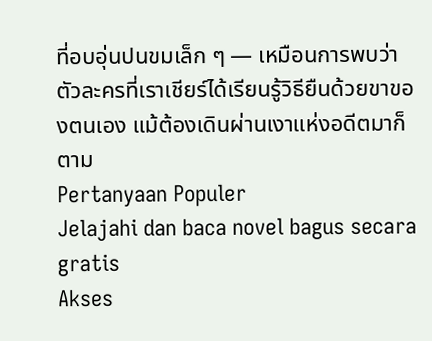ที่อบอุ่นปนขมเล็ก ๆ — เหมือนการพบว่าตัวละครที่เราเชียร์ได้เรียนรู้วิธียืนด้วยขาของตนเอง แม้ต้องเดินผ่านเงาแห่งอดีตมาก็ตาม
Pertanyaan Populer
Jelajahi dan baca novel bagus secara gratis
Akses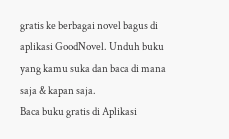gratis ke berbagai novel bagus di aplikasi GoodNovel. Unduh buku yang kamu suka dan baca di mana saja & kapan saja.
Baca buku gratis di Aplikasi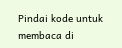Pindai kode untuk membaca di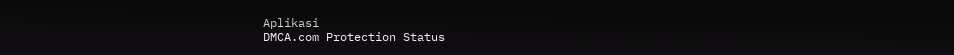Aplikasi
DMCA.com Protection Status